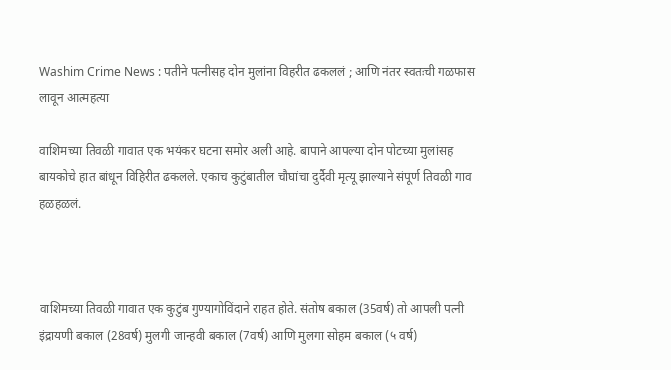Washim Crime News : पतीने पत्नीसह दोन मुलांना विहरीत ढकललं ; आणि नंतर स्वतःची गळफास लावून आत्महत्या

वाशिमच्या तिवळी गावात एक भयंकर घटना समोर अली आहे. बापाने आपल्या दोन पोटच्या मुलांसह बायकोचे हात बांधून विहिरीत ढकलले. एकाच कुटुंबातील चौघांचा दुर्दैवी मृत्यू झाल्याने संपूर्ण तिवळी गाव हळहळलं.



वाशिमच्या तिवळी गावात एक कुटुंब गुण्यागोविंदाने राहत होते. संतोष बकाल (35वर्ष) तो आपली पत्नी इंद्रायणी बकाल (28वर्ष) मुलगी जान्हवी बकाल (7वर्ष) आणि मुलगा सोहम बकाल (५ वर्ष)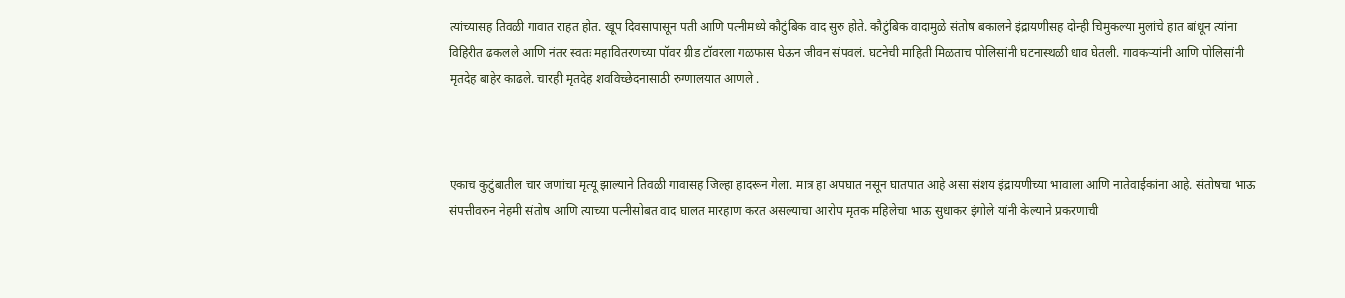त्यांच्यासह तिवळी गावात राहत होत. खूप दिवसापासून पती आणि पत्नीमध्ये कौटुंबिक वाद सुरु होते. कौटुंबिक वादामुळे संतोष बकालने इंद्रायणीसह दोन्ही चिमुकल्या मुलांचे हात बांधून त्यांना विहिरीत ढकलले आणि नंतर स्वतः महावितरणच्या पॉवर ग्रीड टॉवरला गळफास घेऊन जीवन संपवलं. घटनेची माहिती मिळताच पोलिसांनी घटनास्थळी धाव घेतली. गावकऱ्यांनी आणि पोलिसांनी मृतदेह बाहेर काढले. चारही मृतदेह शवविच्छेदनासाठी रुग्णालयात आणले .



एकाच कुटुंबातील चार जणांचा मृत्यू झाल्याने तिवळी गावासह जिल्हा हादरून गेला. मात्र हा अपघात नसून घातपात आहे असा संशय इंद्रायणीच्या भावाला आणि नातेवाईकांना आहे. संतोषचा भाऊ संपत्तीवरुन नेहमी संतोष आणि त्याच्या पत्नीसोबत वाद घालत मारहाण करत असल्याचा आरोप मृतक महिलेचा भाऊ सुधाकर इंगोले यांनी केल्याने प्रकरणाची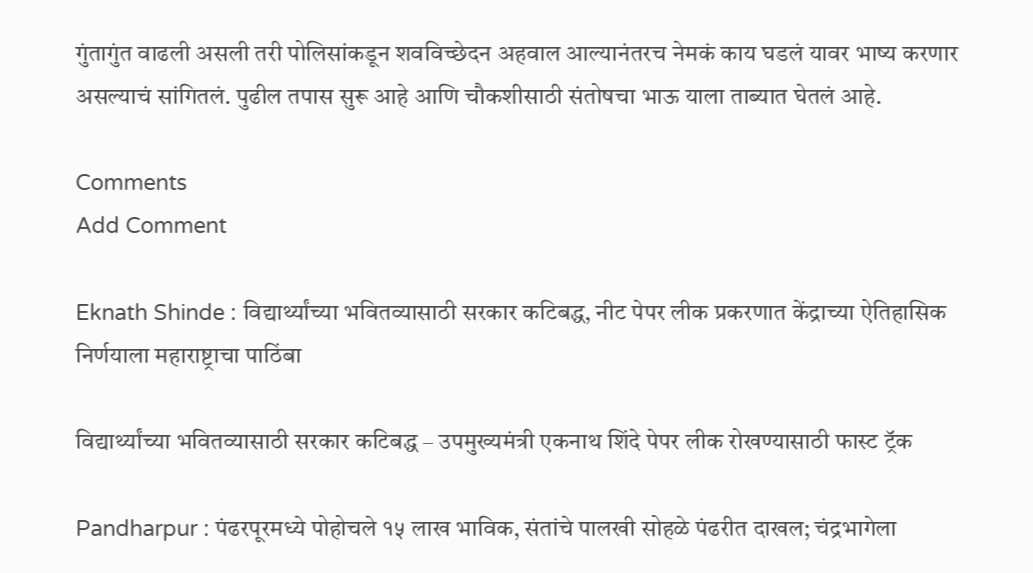गुंतागुंत वाढली असली तरी पोलिसांकडून शवविच्छेदन अहवाल आल्यानंतरच नेमकं काय घडलं यावर भाष्य करणार असल्याचं सांगितलं. पुढील तपास सुरू आहे आणि चौकशीसाठी संतोषचा भाऊ याला ताब्यात घेतलं आहे.

Comments
Add Comment

Eknath Shinde : विद्यार्थ्यांच्या भवितव्यासाठी सरकार कटिबद्ध, नीट पेपर लीक प्रकरणात केंद्राच्या ऐतिहासिक निर्णयाला महाराष्ट्राचा पाठिंबा

विद्यार्थ्यांच्या भवितव्यासाठी सरकार कटिबद्ध – उपमुख्यमंत्री एकनाथ शिंदे पेपर लीक रोखण्यासाठी फास्ट ट्रॅक

Pandharpur : पंढरपूरमध्ये पोहोचले १५ लाख भाविक, संतांचे पालखी सोहळे पंढरीत दाखल; चंद्रभागेला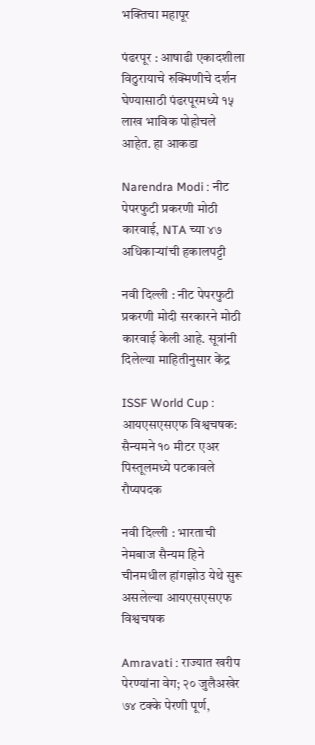भक्तिचा महापूर

पंढरपूर : आषाढी एकादशीला विठुरायाचे रुक्मिणीचे दर्शन घेण्यासाठी पंढरपूरमध्ये १५ लाख भाविक पोहोचले आहेत. हा आकडा

Narendra Modi : नीट पेपरफुटी प्रकरणी मोठी कारवाई, NTA च्या ४७ अधिकाऱ्यांची हकालपट्टी

नवी दिल्ली : नीट पेपरफुटी प्रकरणी मोदी सरकारने मोठी कारवाई केली आहे. सूत्रांनी दिलेल्या माहितीनुसार केंद्र

ISSF World Cup : आयएसएसएफ विश्वचषक: सैन्यमने १० मीटर एअर पिस्तूलमध्ये पटकावले रौप्यपदक

नवी दिल्ली : भारताची नेमबाज सैन्यम हिने चीनमधील हांगझोउ येथे सुरू असलेल्या आयएसएसएफ विश्वचषक

Amravati : राज्यात खरीप पेरण्यांना वेग; २० जुलैअखेर ७४ टक्के पेरणी पूर्ण,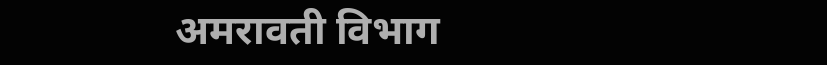अमरावती विभाग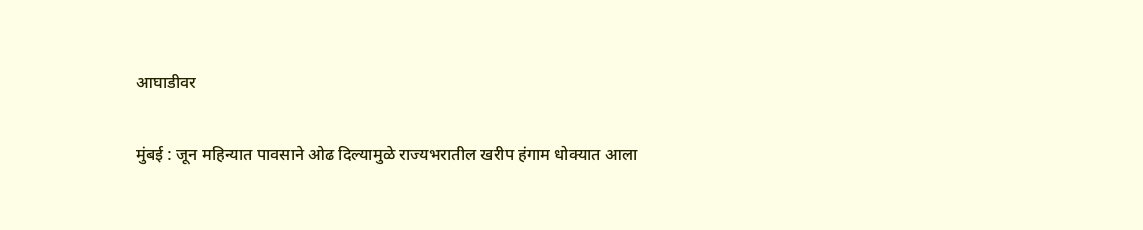आघाडीवर

मुंबई : जून महिन्यात पावसाने ओढ दिल्यामुळे राज्यभरातील खरीप हंगाम धोक्यात आला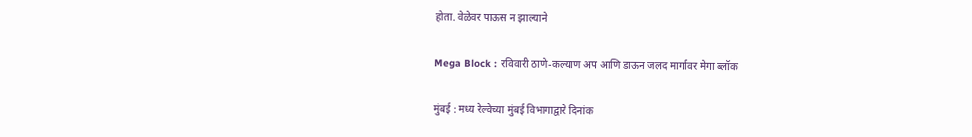होता. वेळेवर पाऊस न झाल्याने

Mega Block : रविवारी ठाणे-कल्याण अप आणि डाऊन जलद मार्गावर मेगा ब्लॉक

मुंबई : मध्य रेल्वेच्या मुंबई विभागाद्वारे दिनांक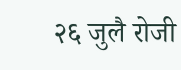२६ जुलै रोजी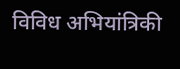विविध अभियांत्रिकी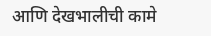आणि देखभालीची कामे